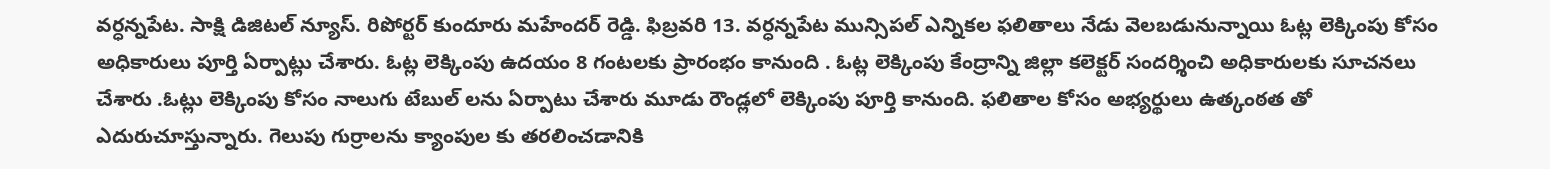వర్ధన్నపేట. సాక్షి డిజిటల్ న్యూస్. రిపోర్టర్ కుందూరు మహేందర్ రెడ్డి. ఫిబ్రవరి 13. వర్ధన్నపేట మున్సిపల్ ఎన్నికల ఫలితాలు నేడు వెలబడునున్నాయి ఓట్ల లెక్కింపు కోసం అధికారులు పూర్తి ఏర్పాట్లు చేశారు. ఓట్ల లెక్కింపు ఉదయం 8 గంటలకు ప్రారంభం కానుంది . ఓట్ల లెక్కింపు కేంద్రాన్ని జిల్లా కలెక్టర్ సందర్శించి అధికారులకు సూచనలు చేశారు .ఓట్లు లెక్కింపు కోసం నాలుగు టేబుల్ లను ఏర్పాటు చేశారు మూడు రౌండ్లలో లెక్కింపు పూర్తి కానుంది. ఫలితాల కోసం అభ్యర్థులు ఉత్కంఠత తో ఎదురుచూస్తున్నారు. గెలుపు గుర్రాలను క్యాంపుల కు తరలించడానికి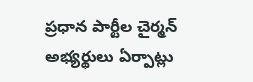ప్రధాన పార్టీల చైర్మన్ అభ్యర్థులు ఏర్పాట్లు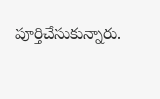పూర్తిచేసుకున్నారు.